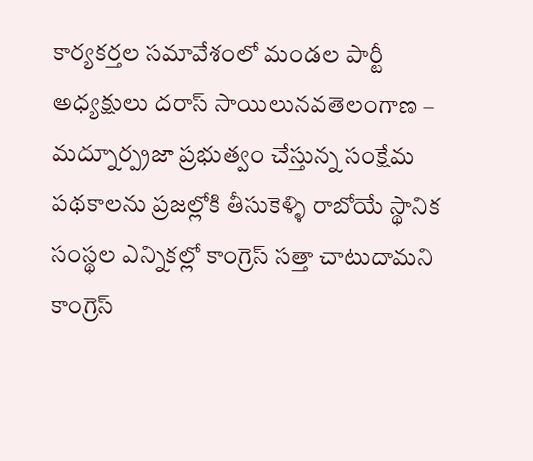కార్యకర్తల సమావేశంలో మండల పార్టీ అధ్యక్షులు దరాస్ సాయిలునవతెలంగాణ – మద్నూర్ప్రజా ప్రభుత్వం చేస్తున్న సంక్షేమ పథకాలను ప్రజల్లోకి తీసుకెళ్ళి రాబోయే స్థానిక సంస్థల ఎన్నికల్లో కాంగ్రెస్ సత్తా చాటుదామని కాంగ్రెస్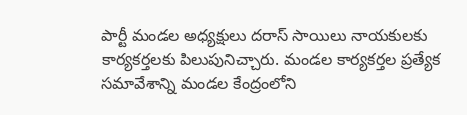పార్టీ మండల అధ్యక్షులు దరాస్ సాయిలు నాయకులకు కార్యకర్తలకు పిలుపునిచ్చారు. మండల కార్యకర్తల ప్రత్యేక సమావేశాన్ని మండల కేంద్రంలోని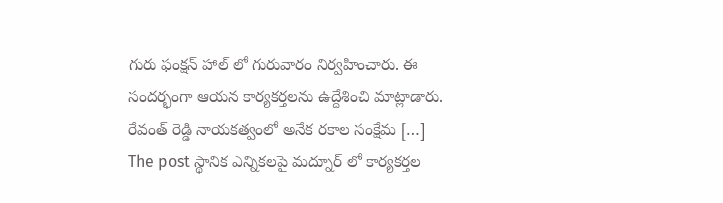గురు ఫంక్షన్ హాల్ లో గురువారం నిర్వహించారు. ఈ సందర్భంగా ఆయన కార్యకర్తలను ఉద్దేశించి మాట్లాడారు. రేవంత్ రెడ్డి నాయకత్వంలో అనేక రకాల సంక్షేమ […]
The post స్థానిక ఎన్నికలపై మద్నూర్ లో కార్యకర్తల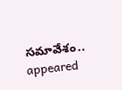సమావేశం.. appeared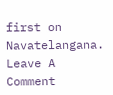first on Navatelangana.
Leave A Comment